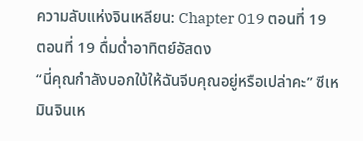ความลับแห่งจินเหลียน: Chapter 019 ตอนที่ 19
ตอนที่ 19 ดื่มด่ำอาทิตย์อัสดง
“นี่คุณกำลังบอกใบ้ให้ฉันจีบคุณอยู่หรือเปล่าคะ” ซีเหมินจินเห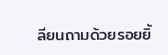ลียนถามด้วยรอยยิ้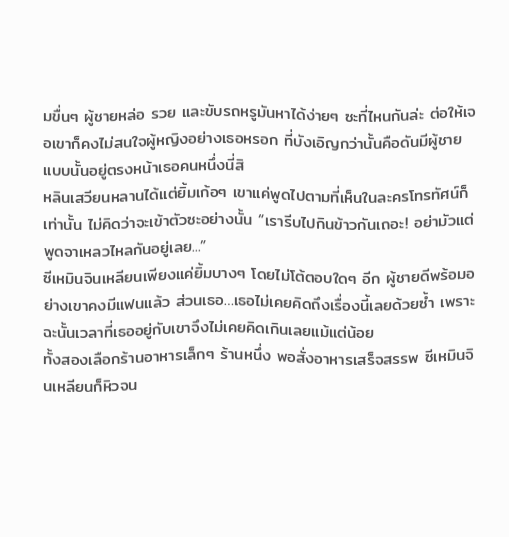มขื่นๆ ผู้ชายหล่อ รวย และขับรถหรูมันหาได้ง่ายๆ ซะที่ไหนกันล่ะ ต่อให้เจอเขาก็คงไม่สนใจผู้หญิงอย่างเธอหรอก ที่บังเอิญกว่านั้นคือดันมีผู้ชายแบบนั้นอยู่ตรงหน้าเธอคนหนึ่งนี่สิ
หลินเสวียนหลานได้แต่ยิ้มเก้อๆ เขาแค่พูดไปตามที่เห็นในละครโทรทัศน์ก็เท่านั้น ไม่คิดว่าจะเข้าตัวซะอย่างนั้น “เรารีบไปกินข้าวกันเถอะ! อย่ามัวแต่พูดจาเหลวไหลกันอยู่เลย...”
ซีเหมินจินเหลียนเพียงแค่ยิ้มบางๆ โดยไม่โต้ตอบใดๆ อีก ผู้ชายดีพร้อมอย่างเขาคงมีแฟนแล้ว ส่วนเธอ…เธอไม่เคยคิดถึงเรื่องนี้เลยด้วยซ้ำ เพราะฉะนั้นเวลาที่เธออยู่กับเขาจึงไม่เคยคิดเกินเลยแม้แต่น้อย
ทั้งสองเลือกร้านอาหารเล็กๆ ร้านหนึ่ง พอสั่งอาหารเสร็จสรรพ ซีเหมินจินเหลียนก็หิวจน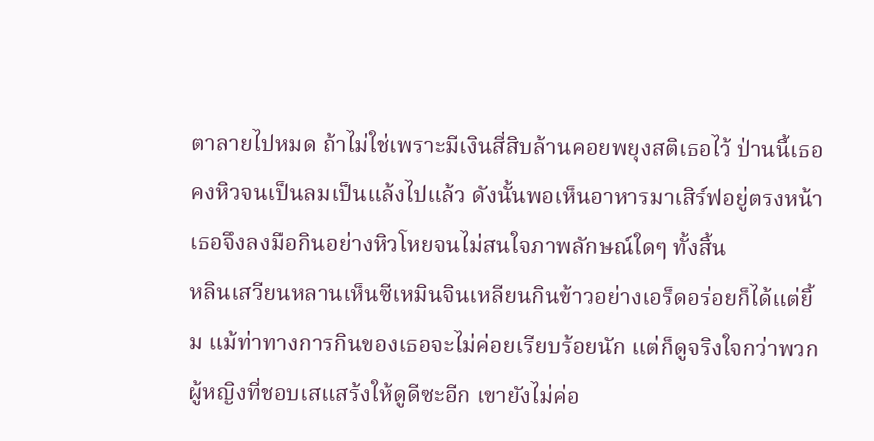ตาลายไปหมด ถ้าไม่ใช่เพราะมีเงินสี่สิบล้านคอยพยุงสติเธอไว้ ป่านนี้เธอคงหิวจนเป็นลมเป็นแล้งไปแล้ว ดังนั้นพอเห็นอาหารมาเสิร์ฟอยู่ตรงหน้า เธอจึงลงมือกินอย่างหิวโหยจนไม่สนใจภาพลักษณ์ใดๆ ทั้งสิ้น
หลินเสวียนหลานเห็นซีเหมินจินเหลียนกินข้าวอย่างเอร็ดอร่อยก็ได้แต่ยิ้ม แม้ท่าทางการกินของเธอจะไม่ค่อยเรียบร้อยนัก แต่ก็ดูจริงใจกว่าพวกผู้หญิงที่ชอบเสแสร้งให้ดูดีซะอีก เขายังไม่ค่อ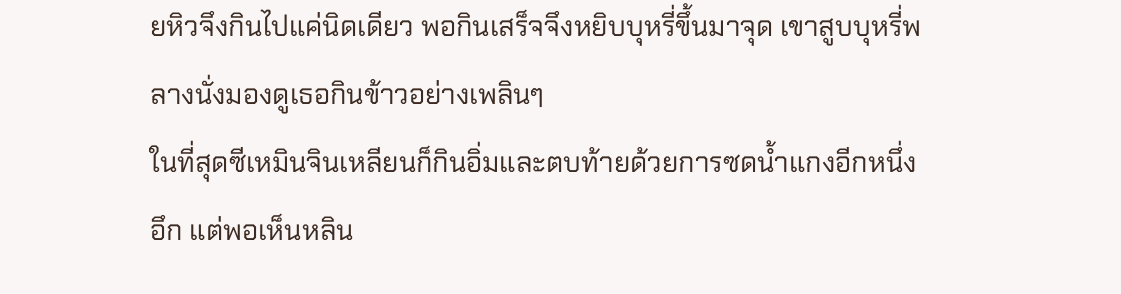ยหิวจึงกินไปแค่นิดเดียว พอกินเสร็จจึงหยิบบุหรี่ขึ้นมาจุด เขาสูบบุหรี่พลางนั่งมองดูเธอกินข้าวอย่างเพลินๆ
ในที่สุดซีเหมินจินเหลียนก็กินอิ่มและตบท้ายด้วยการซดน้ำแกงอีกหนึ่งอึก แต่พอเห็นหลิน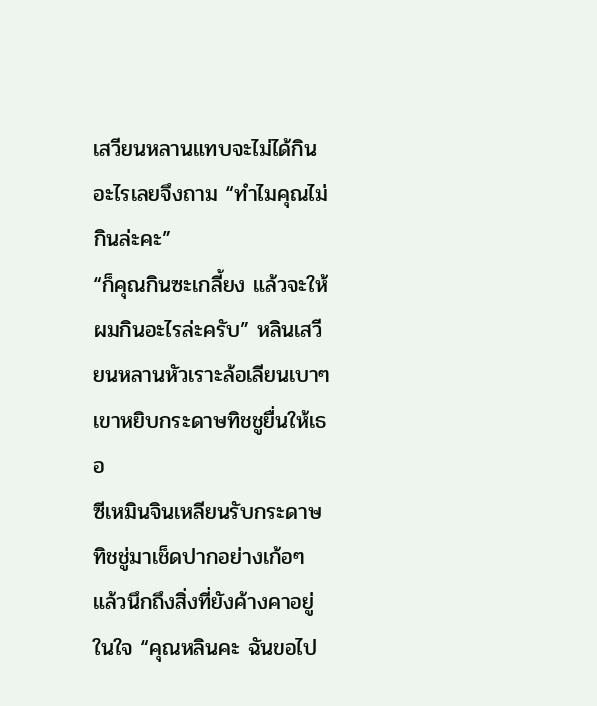เสวียนหลานแทบจะไม่ได้กินอะไรเลยจึงถาม “ทำไมคุณไม่กินล่ะคะ”
“ก็คุณกินซะเกลี้ยง แล้วจะให้ผมกินอะไรล่ะครับ” หลินเสวียนหลานหัวเราะล้อเลียนเบาๆ เขาหยิบกระดาษทิชชูยื่นให้เธอ
ซีเหมินจินเหลียนรับกระดาษทิชชู่มาเช็ดปากอย่างเก้อๆ แล้วนึกถึงสิ่งที่ยังค้างคาอยู่ในใจ “คุณหลินคะ ฉันขอไป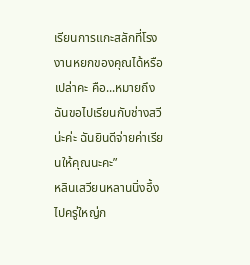เรียนการแกะสลักที่โรงงานหยกของคุณได้หรือเปล่าคะ คือ...หมายถึงฉันขอไปเรียนกับช่างสวีน่ะค่ะ ฉันยินดีจ่ายค่าเรียนให้คุณนะคะ”
หลินเสวียนหลานนิ่งอึ้งไปครู่ใหญ่ก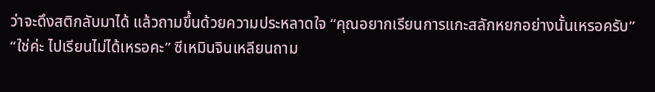ว่าจะดึงสติกลับมาได้ แล้วถามขึ้นด้วยความประหลาดใจ “คุณอยากเรียนการแกะสลักหยกอย่างนั้นเหรอครับ”
“ใช่ค่ะ ไปเรียนไม่ได้เหรอคะ” ซีเหมินจินเหลียนถาม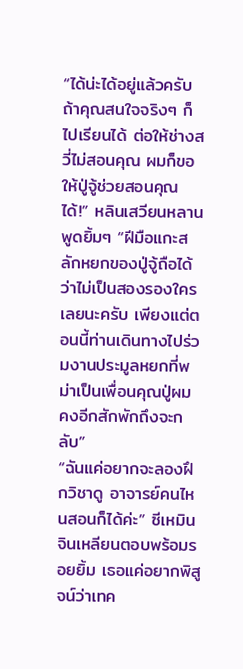“ได้น่ะได้อยู่แล้วครับ ถ้าคุณสนใจจริงๆ ก็ไปเรียนได้ ต่อให้ช่างสวี่ไม่สอนคุณ ผมก็ขอให้ปู่จู้ช่วยสอนคุณได้!” หลินเสวียนหลานพูดยิ้มๆ “ฝีมือแกะสลักหยกของปู่จู้ถือได้ว่าไม่เป็นสองรองใครเลยนะครับ เพียงแต่ตอนนี้ท่านเดินทางไปร่วมงานประมูลหยกที่พม่าเป็นเพื่อนคุณปู่ผม คงอีกสักพักถึงจะกลับ”
“ฉันแค่อยากจะลองฝึกวิชาดู อาจารย์คนไหนสอนก็ได้ค่ะ” ซีเหมินจินเหลียนตอบพร้อมรอยยิ้ม เธอแค่อยากพิสูจน์ว่าเทค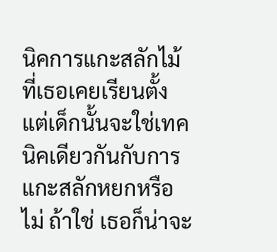นิคการแกะสลักไม้ที่เธอเคยเรียนตั้งแต่เด็กนั้นจะใช่เทคนิคเดียวกันกับการแกะสลักหยกหรือไม่ ถ้าใช่ เธอก็น่าจะ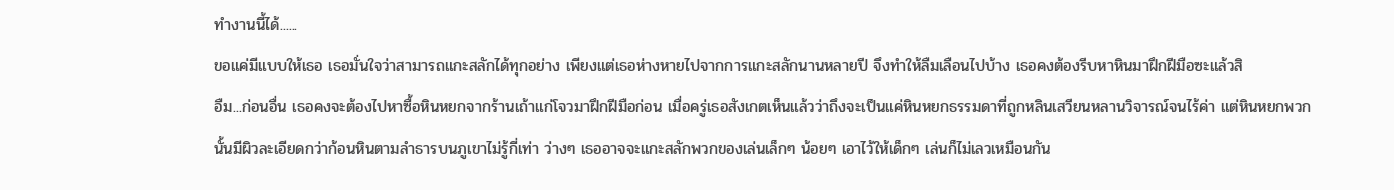ทำงานนี้ได้......
ขอแค่มีแบบให้เธอ เธอมั่นใจว่าสามารถแกะสลักได้ทุกอย่าง เพียงแต่เธอห่างหายไปจากการแกะสลักนานหลายปี จึงทำให้ลืมเลือนไปบ้าง เธอคงต้องรีบหาหินมาฝึกฝีมือซะแล้วสิ
อืม...ก่อนอื่น เธอคงจะต้องไปหาซื้อหินหยกจากร้านเถ้าแก่โจวมาฝึกฝีมือก่อน เมื่อครู่เธอสังเกตเห็นแล้วว่าถึงจะเป็นแค่หินหยกธรรมดาที่ถูกหลินเสวียนหลานวิจารณ์จนไร้ค่า แต่หินหยกพวกนั้นมีผิวละเอียดกว่าก้อนหินตามลำธารบนภูเขาไม่รู้กี่เท่า ว่างๆ เธออาจจะแกะสลักพวกของเล่นเล็กๆ น้อยๆ เอาไว้ให้เด็กๆ เล่นก็ไม่เลวเหมือนกัน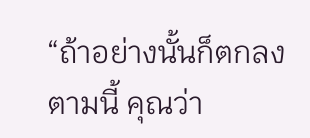“ถ้าอย่างนั้นก็ตกลงตามนี้ คุณว่า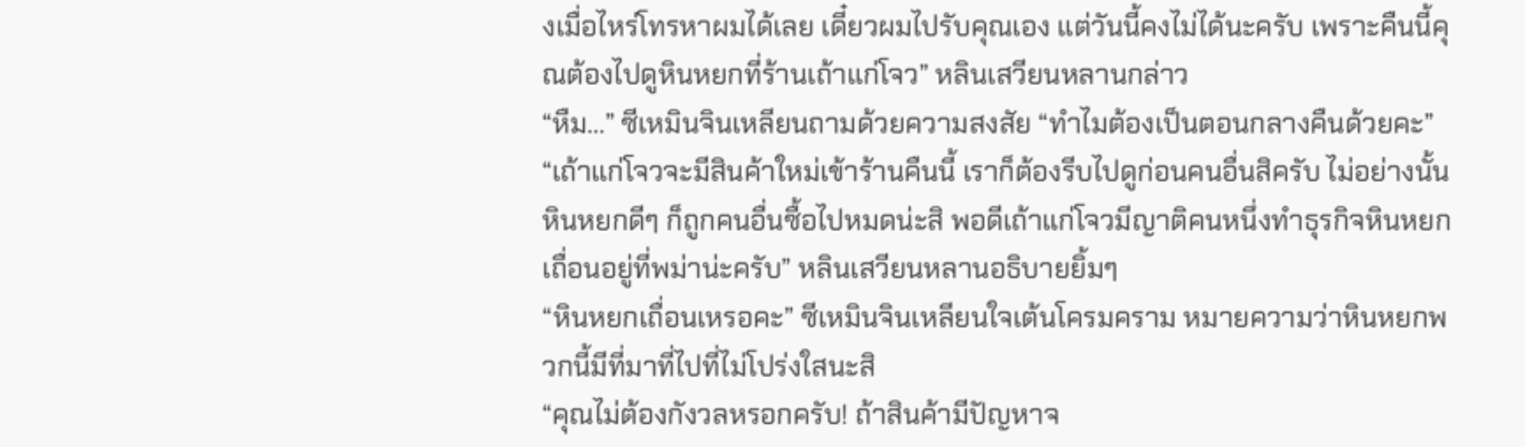งเมื่อไหร่โทรหาผมได้เลย เดี๋ยวผมไปรับคุณเอง แต่วันนี้คงไม่ได้นะครับ เพราะคืนนี้คุณต้องไปดูหินหยกที่ร้านเถ้าแก่โจว” หลินเสวียนหลานกล่าว
“หืม...” ซีเหมินจินเหลียนถามด้วยความสงสัย “ทำไมต้องเป็นตอนกลางคืนด้วยคะ”
“เถ้าแก่โจวจะมีสินค้าใหม่เข้าร้านคืนนี้ เราก็ต้องรีบไปดูก่อนคนอื่นสิครับ ไม่อย่างนั้นหินหยกดีๆ ก็ถูกคนอื่นซื้อไปหมดน่ะสิ พอดีเถ้าแก่โจวมีญาติคนหนึ่งทำธุรกิจหินหยกเถื่อนอยู่ที่พม่าน่ะครับ” หลินเสวียนหลานอธิบายยิ้มๆ
“หินหยกเถื่อนเหรอคะ” ซีเหมินจินเหลียนใจเต้นโครมคราม หมายความว่าหินหยกพวกนี้มีที่มาที่ไปที่ไม่โปร่งใสนะสิ
“คุณไม่ต้องกังวลหรอกครับ! ถ้าสินค้ามีปัญหาจ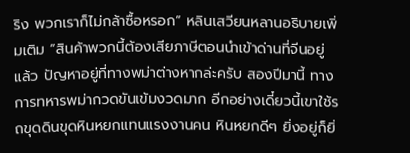ริง พวกเราก็ไม่กล้าซื้อหรอก” หลินเสวียนหลานอธิบายเพิ่มเติม “สินค้าพวกนี้ต้องเสียภาษีตอนนำเข้าด่านที่จีนอยู่แล้ว ปัญหาอยู่ที่ทางพม่าต่างหากล่ะครับ สองปีมานี้ ทางการทหารพม่ากวดขันเข้มงวดมาก อีกอย่างเดี๋ยวนี้เขาใช้รถขุดดินขุดหินหยกแทนแรงงานคน หินหยกดีๆ ยิ่งอยู่ก็ยิ่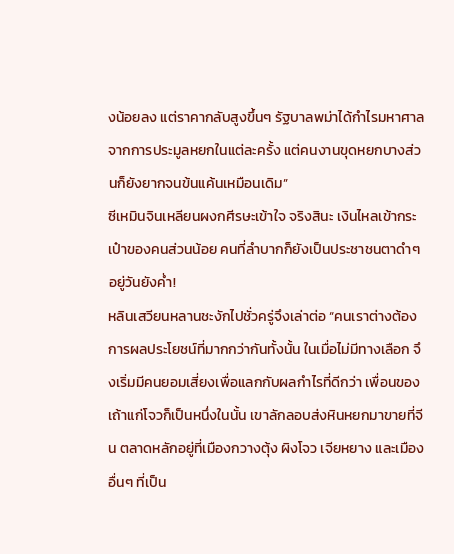งน้อยลง แต่ราคากลับสูงขึ้นๆ รัฐบาลพม่าได้กำไรมหาศาลจากการประมูลหยกในแต่ละครั้ง แต่คนงานขุดหยกบางส่วนก็ยังยากจนข้นแค้นเหมือนเดิม”
ซีเหมินจินเหลียนผงกศีรษะเข้าใจ จริงสินะ เงินไหลเข้ากระเป๋าของคนส่วนน้อย คนที่ลำบากก็ยังเป็นประชาชนตาดำๆ อยู่วันยังค่ำ!
หลินเสวียนหลานชะงักไปชั่วครู่จึงเล่าต่อ “คนเราต่างต้องการผลประโยชน์ที่มากกว่ากันทั้งนั้น ในเมื่อไม่มีทางเลือก จึงเริ่มมีคนยอมเสี่ยงเพื่อแลกกับผลกำไรที่ดีกว่า เพื่อนของเถ้าแก่โจวก็เป็นหนึ่งในนั้น เขาลักลอบส่งหินหยกมาขายที่จีน ตลาดหลักอยู่ที่เมืองกวางตุ้ง ผิงโจว เจียหยาง และเมืองอื่นๆ ที่เป็น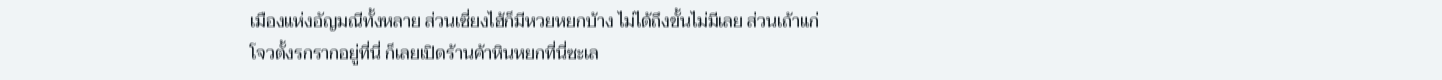เมืองแห่งอัญมณีทั้งหลาย ส่วนเซี่ยงไฮ้ก็มีหวยหยกบ้าง ไม่ได้ถึงขั้นไม่มีเลย ส่วนเถ้าแก่โจวตั้งรกรากอยู่ที่นี่ ก็เลยเปิดร้านค้าหินหยกที่นี่ซะเล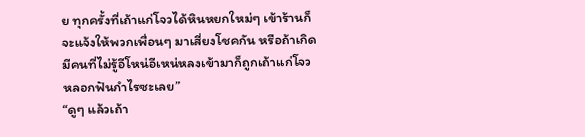ย ทุกครั้งที่เถ้าแก่โจวได้หินหยกใหม่ๆ เข้าร้านก็จะแจ้งให้พวกเพื่อนๆ มาเสี่ยงโชคกัน หรือถ้าเกิดมีคนที่ไม่รู้อีโหน่อีเหน่หลงเข้ามาก็ถูกเถ้าแก่โจวหลอกฟันกำไรซะเลย”
“ดูๆ แล้วเถ้า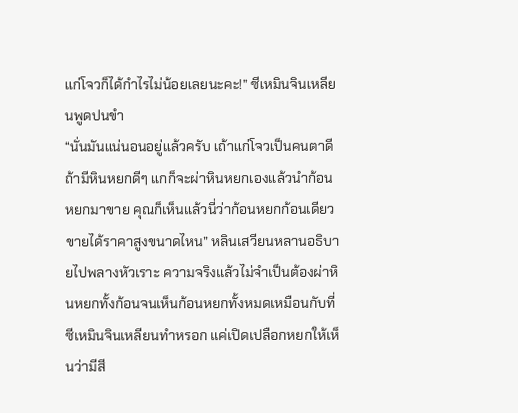แก่โจวก็ได้กำไรไม่น้อยเลยนะคะ!” ซีเหมินจินเหลียนพูดปนขำ
“นั่นมันแน่นอนอยู่แล้วครับ เถ้าแก่โจวเป็นคนตาดี ถ้ามีหินหยกดีๆ แกก็จะผ่าหินหยกเองแล้วนำก้อนหยกมาขาย คุณก็เห็นแล้วนี่ว่าก้อนหยกก้อนเดียวขายได้ราคาสูงขนาดไหน” หลินเสวียนหลานอธิบายไปพลางหัวเราะ ความจริงแล้วไม่จำเป็นต้องผ่าหินหยกทั้งก้อนจนเห็นก้อนหยกทั้งหมดเหมือนกับที่ซีเหมินจินเหลียนทำหรอก แค่เปิดเปลือกหยกให้เห็นว่ามีสี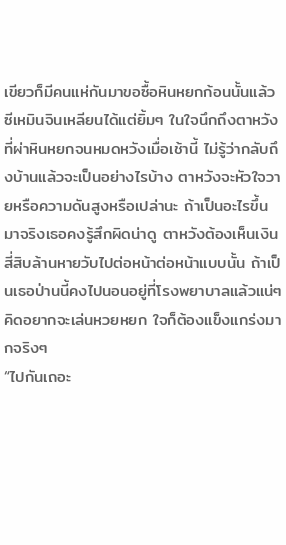เขียวก็มีคนแห่กันมาขอซื้อหินหยกก้อนนั้นแล้ว
ซีเหมินจินเหลียนได้แต่ยิ้มๆ ในใจนึกถึงตาหวังที่ผ่าหินหยกจนหมดหวังเมื่อเช้านี้ ไม่รู้ว่ากลับถึงบ้านแล้วจะเป็นอย่างไรบ้าง ตาหวังจะหัวใจวายหรือความดันสูงหรือเปล่านะ ถ้าเป็นอะไรขึ้นมาจริงเธอคงรู้สึกผิดน่าดู ตาหวังต้องเห็นเงินสี่สิบล้านหายวับไปต่อหน้าต่อหน้าแบบนั้น ถ้าเป็นเธอป่านนี้คงไปนอนอยู่ที่โรงพยาบาลแล้วแน่ๆ
คิดอยากจะเล่นหวยหยก ใจก็ต้องแข็งแกร่งมากจริงๆ
“ไปกันเถอะ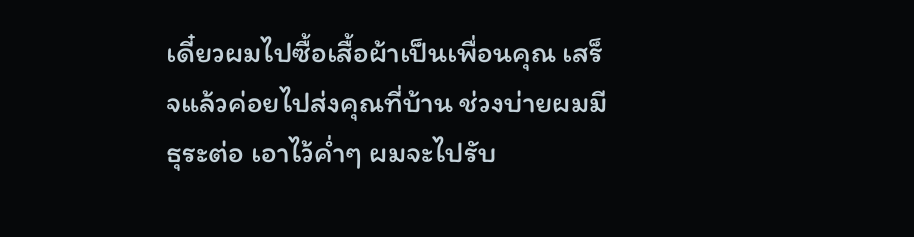เดี๋ยวผมไปซื้อเสื้อผ้าเป็นเพื่อนคุณ เสร็จแล้วค่อยไปส่งคุณที่บ้าน ช่วงบ่ายผมมีธุระต่อ เอาไว้ค่ำๆ ผมจะไปรับ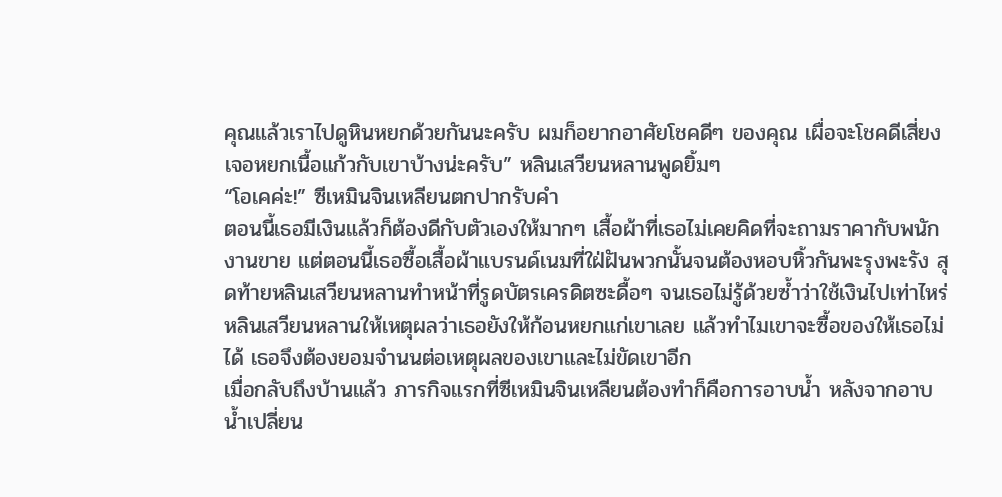คุณแล้วเราไปดูหินหยกด้วยกันนะครับ ผมก็อยากอาศัยโชคดีๆ ของคุณ เผื่อจะโชคดีเสี่ยงเจอหยกเนื้อแก้วกับเขาบ้างน่ะครับ” หลินเสวียนหลานพูดยิ้มๆ
“โอเคค่ะ!” ซีเหมินจินเหลียนตกปากรับคำ
ตอนนี้เธอมีเงินแล้วก็ต้องดีกับตัวเองให้มากๆ เสื้อผ้าที่เธอไม่เคยคิดที่จะถามราคากับพนักงานขาย แต่ตอนนี้เธอซื้อเสื้อผ้าแบรนด์เนมที่ใฝ่ฝันพวกนั้นจนต้องหอบหิ้วกันพะรุงพะรัง สุดท้ายหลินเสวียนหลานทำหน้าที่รูดบัตรเครดิตซะดื้อๆ จนเธอไม่รู้ด้วยซ้ำว่าใช้เงินไปเท่าไหร่
หลินเสวียนหลานให้เหตุผลว่าเธอยังให้ก้อนหยกแก่เขาเลย แล้วทำไมเขาจะซื้อของให้เธอไม่ได้ เธอจึงต้องยอมจำนนต่อเหตุผลของเขาและไม่ขัดเขาอีก
เมื่อกลับถึงบ้านแล้ว ภารกิจแรกที่ซีเหมินจินเหลียนต้องทำก็คือการอาบน้ำ หลังจากอาบน้ำเปลี่ยน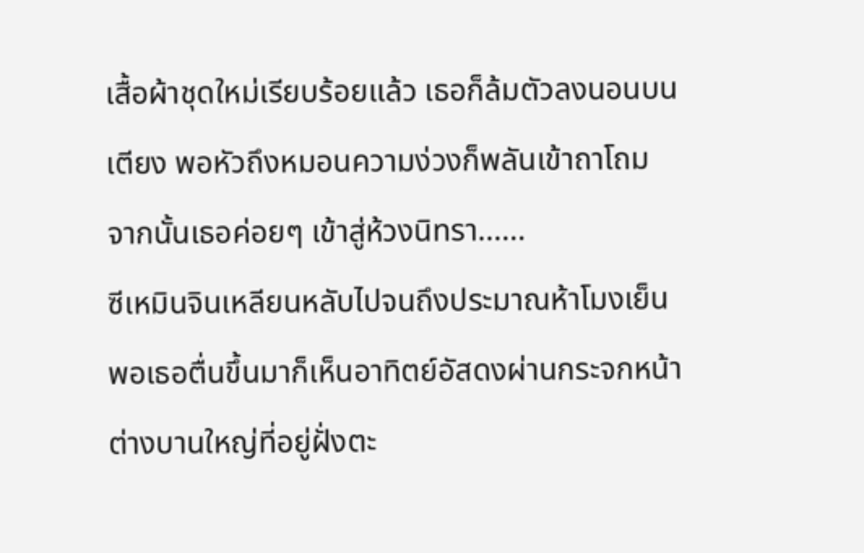เสื้อผ้าชุดใหม่เรียบร้อยแล้ว เธอก็ล้มตัวลงนอนบนเตียง พอหัวถึงหมอนความง่วงก็พลันเข้าถาโถม จากนั้นเธอค่อยๆ เข้าสู่ห้วงนิทรา......
ซีเหมินจินเหลียนหลับไปจนถึงประมาณห้าโมงเย็น พอเธอตื่นขึ้นมาก็เห็นอาทิตย์อัสดงผ่านกระจกหน้าต่างบานใหญ่ที่อยู่ฝั่งตะ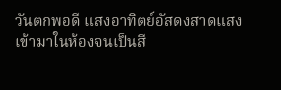วันตกพอดี แสงอาทิตย์อัสดงสาดแสงเข้ามาในห้องจนเป็นสี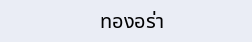ทองอร่า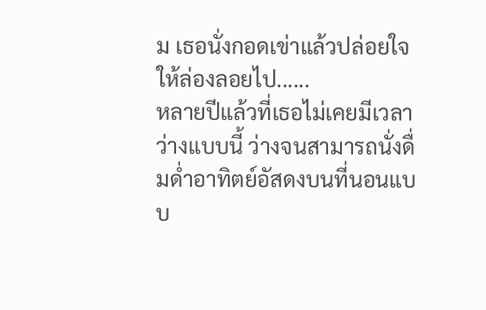ม เธอนั่งกอดเข่าแล้วปล่อยใจให้ล่องลอยไป......
หลายปีแล้วที่เธอไม่เคยมีเวลาว่างแบบนี้ ว่างจนสามารถนั่งดื่มด่ำอาทิตย์อัสดงบนที่นอนแบบ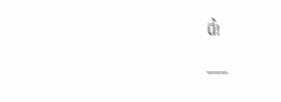นี้!
___